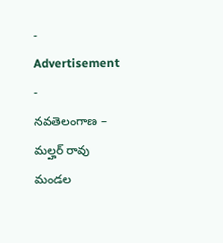- Advertisement -
నవతెలంగాణ – మల్హర్ రావు
మండల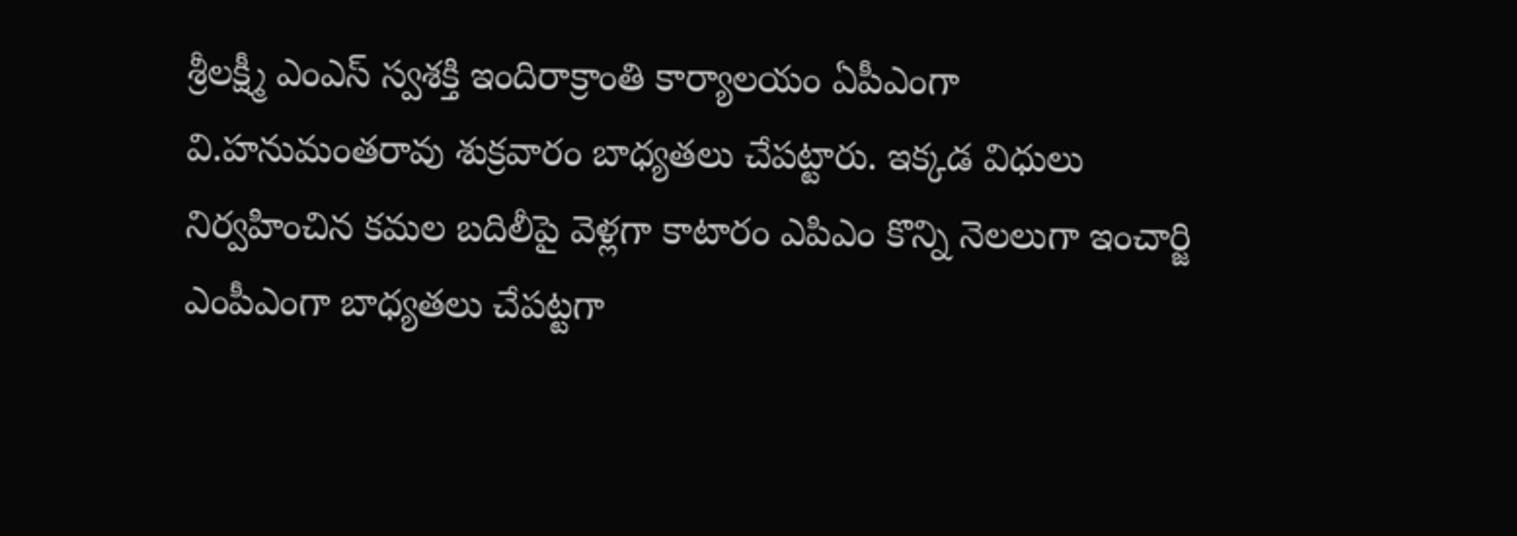శ్రీలక్ష్మీ ఎంఎస్ స్వశక్తి ఇందిరాక్రాంతి కార్యాలయం ఏపీఎంగా వి.హనుమంతరావు శుక్రవారం బాధ్యతలు చేపట్టారు. ఇక్కడ విధులు నిర్వహించిన కమల బదిలీపై వెళ్లగా కాటారం ఎపిఎం కొన్ని నెలలుగా ఇంచార్జి ఎంపీఎంగా బాధ్యతలు చేపట్టగా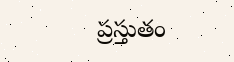ప్రస్తుతం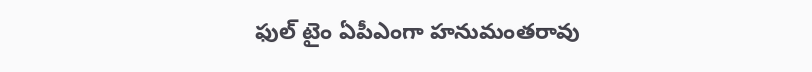ఫుల్ టైం ఏపీఎంగా హనుమంతరావు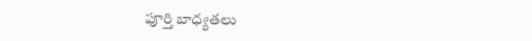పూర్తి బాధ్యతలు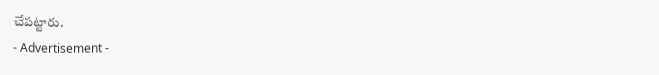చేపట్టారు.
- Advertisement -